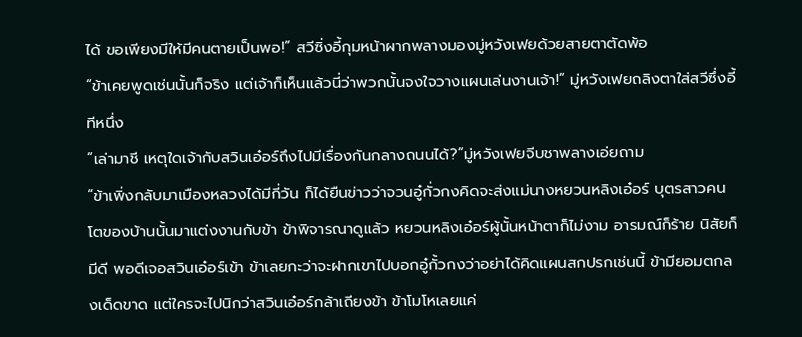ได้ ขอเพียงมีให้มีคนตายเป็นพอ!” สวีซิ่งอี้กุมหน้าผากพลางมองมู่หวังเฟยด้วยสายตาตัดพ้อ
“ข้าเคยพูดเช่นนั้นก็จริง แต่เจ้าก็เห็นแล้วนี่ว่าพวกนั้นจงใจวางแผนเล่นงานเจ้า!” มู่หวังเฟยถลิงตาใส่สวีซึ่งอี้ทีหนึ่ง
“เล่ามาชี เหตุใดเจ้ากับสวินเอ๋อร์ถึงไปมีเรื่องกันกลางถนนได้?”มู่หวังเฟยจีบชาพลางเอ่ยถาม
“ข้าเพิ่งกลับมาเมืองหลวงได้มีกี่วัน ก็ได้ยืนข่าวว่าจวนอู๋กั่วกงคิดจะส่งแม่นางหยวนหลิงเอ๋อร์ บุตรสาวคนโตของบ้านนั้นมาแต่งงานกับข้า ข้าพิจารณาดูแล้ว หยวนหลิงเอ๋อร์ผู้นั้นหน้าตาก็ไม่งาม อารมณ์ก็ร้าย นิสัยก็มีดี พอดีเจอสวินเอ๋อร์เข้า ข้าเลยกะว่าจะฝากเขาไปบอกอู๋กั้วกงว่าอย่าได้คิดแผนสกปรกเช่นนี้ ข้ามียอมตกลงเด็ดขาด แต่ใครจะไปนิกว่าสวินเอ๋อร์กล้าเถียงข้า ข้าโมโหเลยแค่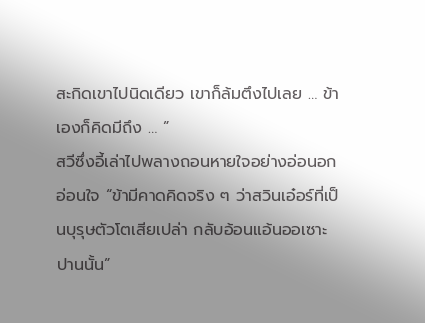สะกิดเขาไปนิดเดียว เขาก็ล้มตึงไปเลย … ข้าเองก็คิดมีถึง … ”
สวีซึ่งอี้เล่าไปพลางถอนหายใจอย่างอ่อนอกอ่อนใจ “ข้ามีคาดคิดจริง ๆ ว่าสวินเอ๋อร์ที่เป็นบุรุษตัวโตเสียเปล่า กลับอ้อนแอ้นออเซาะปานนั้น”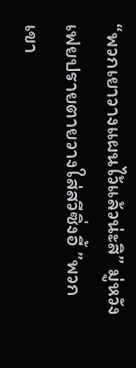“พวกเยาวางแผนไว้แล้วน่ะสิ” มู่หวังเฟยปรายตายวางใส่สวีซิ่งอี้ ”พวกเขา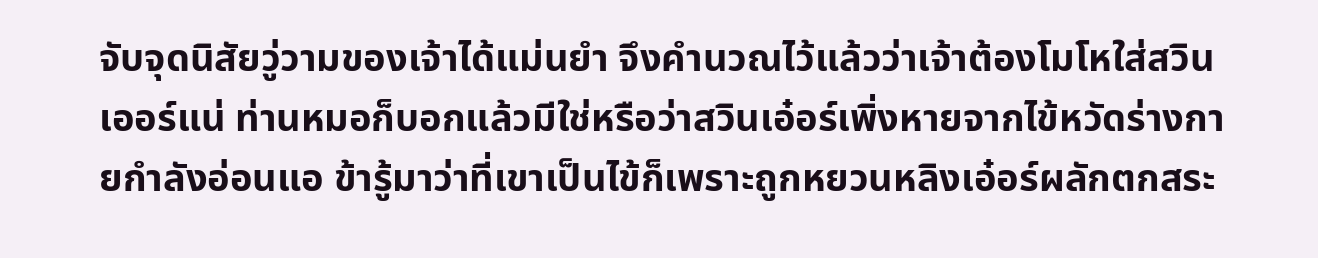จับจุดนิสัยวู่วามของเจ้าได้แม่นยำ จึงคำนวณไว้แล้วว่าเจ้าต้องโมโหใส่สวินเออร์แน่ ท่านหมอก็บอกแล้วมีใช่หรือว่าสวินเอ๋อร์เพิ่งหายจากไข้หวัดร่างกายกำลังอ่อนแอ ข้ารู้มาว่าที่เขาเป็นไข้ก็เพราะถูกหยวนหลิงเอ๋อร์ผลักตกสระ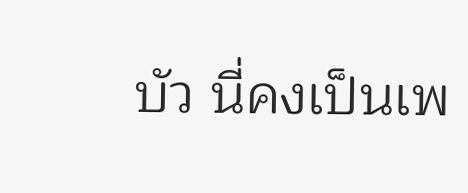บัว นี่คงเป็นเพ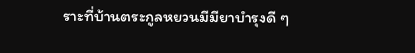ราะที่บ้านตระกูลหยวนมีมียาบำรุงดี ๆ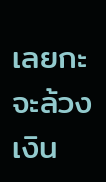เลยกะจะล้วงเงิน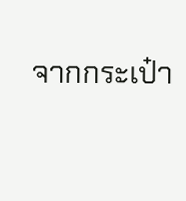จากกระเป๋า